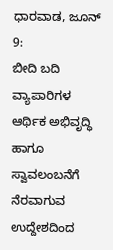ಧಾರವಾಡ, ಜೂನ್ 9:
ಬೀದಿ ಬದಿ ವ್ಯಾಪಾರಿಗಳ ಆರ್ಥಿಕ ಅಭಿವೃದ್ಧಿ ಹಾಗೂ ಸ್ವಾವಲಂಬನೆಗೆ ನೆರವಾಗುವ ಉದ್ದೇಶದಿಂದ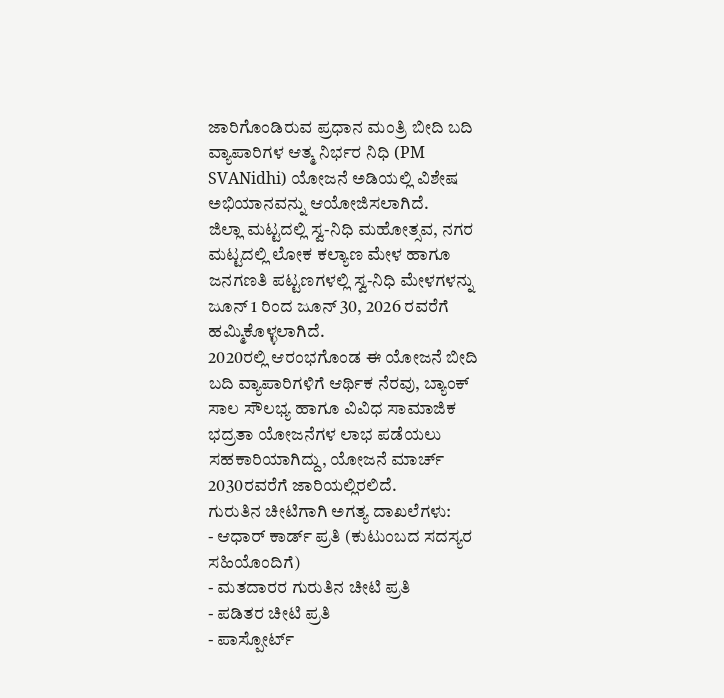ಜಾರಿಗೊಂಡಿರುವ ಪ್ರಧಾನ ಮಂತ್ರಿ ಬೀದಿ ಬದಿ ವ್ಯಾಪಾರಿಗಳ ಆತ್ಮ ನಿರ್ಭರ ನಿಧಿ (PM SVANidhi) ಯೋಜನೆ ಅಡಿಯಲ್ಲಿ ವಿಶೇಷ ಅಭಿಯಾನವನ್ನು ಆಯೋಜಿಸಲಾಗಿದೆ.
ಜಿಲ್ಲಾ ಮಟ್ಟದಲ್ಲಿ ಸ್ವ-ನಿಧಿ ಮಹೋತ್ಸವ, ನಗರ ಮಟ್ಟದಲ್ಲಿ ಲೋಕ ಕಲ್ಯಾಣ ಮೇಳ ಹಾಗೂ ಜನಗಣತಿ ಪಟ್ಟಣಗಳಲ್ಲಿ ಸ್ವ-ನಿಧಿ ಮೇಳಗಳನ್ನು ಜೂನ್ 1 ರಿಂದ ಜೂನ್ 30, 2026 ರವರೆಗೆ ಹಮ್ಮಿಕೊಳ್ಳಲಾಗಿದೆ.
2020ರಲ್ಲಿ ಆರಂಭಗೊಂಡ ಈ ಯೋಜನೆ ಬೀದಿ ಬದಿ ವ್ಯಾಪಾರಿಗಳಿಗೆ ಆರ್ಥಿಕ ನೆರವು, ಬ್ಯಾಂಕ್ ಸಾಲ ಸೌಲಭ್ಯ ಹಾಗೂ ವಿವಿಧ ಸಾಮಾಜಿಕ ಭದ್ರತಾ ಯೋಜನೆಗಳ ಲಾಭ ಪಡೆಯಲು ಸಹಕಾರಿಯಾಗಿದ್ದು, ಯೋಜನೆ ಮಾರ್ಚ್ 2030ರವರೆಗೆ ಜಾರಿಯಲ್ಲಿರಲಿದೆ.
ಗುರುತಿನ ಚೀಟಿಗಾಗಿ ಅಗತ್ಯ ದಾಖಲೆಗಳು:
- ಆಧಾರ್ ಕಾರ್ಡ್ ಪ್ರತಿ (ಕುಟುಂಬದ ಸದಸ್ಯರ ಸಹಿಯೊಂದಿಗೆ)
- ಮತದಾರರ ಗುರುತಿನ ಚೀಟಿ ಪ್ರತಿ
- ಪಡಿತರ ಚೀಟಿ ಪ್ರತಿ
- ಪಾಸ್ಪೋರ್ಟ್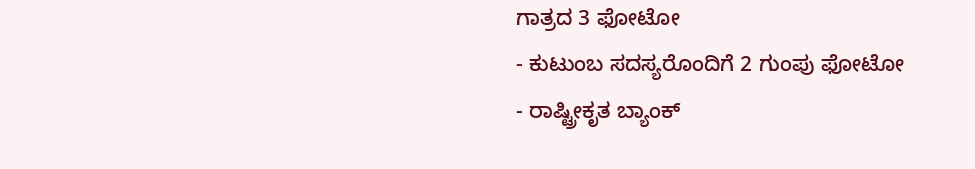ಗಾತ್ರದ 3 ಫೋಟೋ
- ಕುಟುಂಬ ಸದಸ್ಯರೊಂದಿಗೆ 2 ಗುಂಪು ಫೋಟೋ
- ರಾಷ್ಟ್ರೀಕೃತ ಬ್ಯಾಂಕ್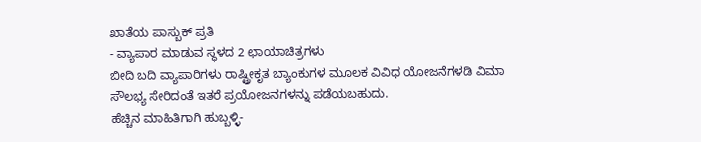ಖಾತೆಯ ಪಾಸ್ಬುಕ್ ಪ್ರತಿ
- ವ್ಯಾಪಾರ ಮಾಡುವ ಸ್ಥಳದ 2 ಛಾಯಾಚಿತ್ರಗಳು
ಬೀದಿ ಬದಿ ವ್ಯಾಪಾರಿಗಳು ರಾಷ್ಟ್ರೀಕೃತ ಬ್ಯಾಂಕುಗಳ ಮೂಲಕ ವಿವಿಧ ಯೋಜನೆಗಳಡಿ ವಿಮಾ ಸೌಲಭ್ಯ ಸೇರಿದಂತೆ ಇತರೆ ಪ್ರಯೋಜನಗಳನ್ನು ಪಡೆಯಬಹುದು.
ಹೆಚ್ಚಿನ ಮಾಹಿತಿಗಾಗಿ ಹುಬ್ಬಳ್ಳಿ-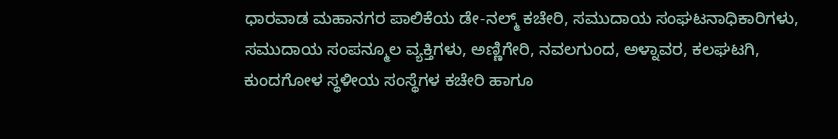ಧಾರವಾಡ ಮಹಾನಗರ ಪಾಲಿಕೆಯ ಡೇ-ನಲ್ಮ್ ಕಚೇರಿ, ಸಮುದಾಯ ಸಂಘಟನಾಧಿಕಾರಿಗಳು, ಸಮುದಾಯ ಸಂಪನ್ಮೂಲ ವ್ಯಕ್ತಿಗಳು, ಅಣ್ಣಿಗೇರಿ, ನವಲಗುಂದ, ಅಳ್ನಾವರ, ಕಲಘಟಗಿ, ಕುಂದಗೋಳ ಸ್ಥಳೀಯ ಸಂಸ್ಥೆಗಳ ಕಚೇರಿ ಹಾಗೂ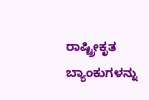ರಾಷ್ಟ್ರೀಕೃತ ಬ್ಯಾಂಕುಗಳನ್ನು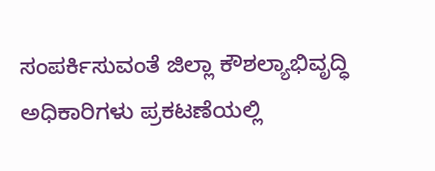ಸಂಪರ್ಕಿಸುವಂತೆ ಜಿಲ್ಲಾ ಕೌಶಲ್ಯಾಭಿವೃದ್ಧಿ ಅಧಿಕಾರಿಗಳು ಪ್ರಕಟಣೆಯಲ್ಲಿ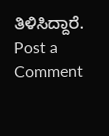ತಿಳಿಸಿದ್ದಾರೆ.
Post a Comment